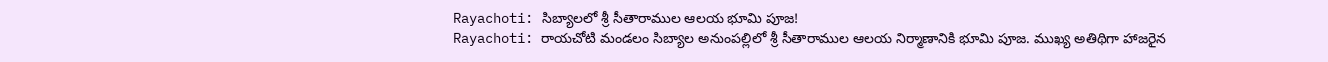Rayachoti: సిబ్యాలలో శ్రీ సీతారాముల ఆలయ భూమి పూజ!
Rayachoti: రాయచోటి మండలం సిబ్యాల అనుంపల్లిలో శ్రీ సీతారాముల ఆలయ నిర్మాణానికి భూమి పూజ. ముఖ్య అతిథిగా హాజరైన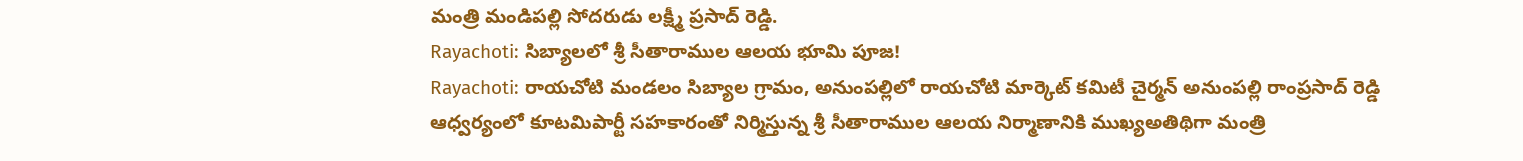మంత్రి మండిపల్లి సోదరుడు లక్ష్మీ ప్రసాద్ రెడ్డి.
Rayachoti: సిబ్యాలలో శ్రీ సీతారాముల ఆలయ భూమి పూజ!
Rayachoti: రాయచోటి మండలం సిబ్యాల గ్రామం, అనుంపల్లిలో రాయచోటి మార్కెట్ కమిటీ చైర్మన్ అనుంపల్లి రాంప్రసాద్ రెడ్డి ఆధ్వర్యంలో కూటమిపార్టీ సహకారంతో నిర్మిస్తున్న శ్రీ సీతారాముల ఆలయ నిర్మాణానికి ముఖ్యఅతిథిగా మంత్రి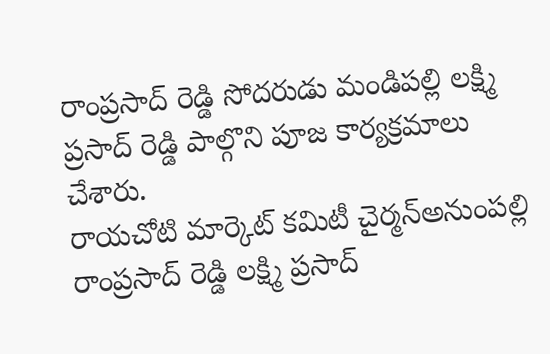రాంప్రసాద్ రెడ్డి సోదరుడు మండిపల్లి లక్ష్మి ప్రసాద్ రెడ్డి పాల్గొని పూజ కార్యక్రమాలు చేశారు.
రాయచోటి మార్కెట్ కమిటీ చైర్మన్అనుంపల్లి రాంప్రసాద్ రెడ్డి లక్ష్మి ప్రసాద్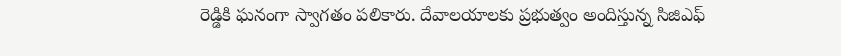రెడ్డికి ఘనంగా స్వాగతం పలికారు. దేవాలయాలకు ప్రభుత్వం అందిస్తున్న సిజిఎఫ్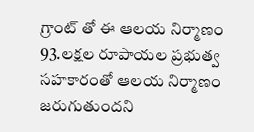గ్రాంట్ తో ఈ ఆలయ నిర్మాణం 93.లక్షల రూపాయల ప్రభుత్వ సహకారంతో ఆలయ నిర్మాణం జరుగుతుందని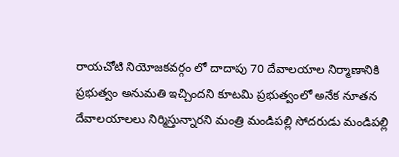రాయచోటి నియోజకవర్గం లో దాదాపు 70 దేవాలయాల నిర్మాణానికి ప్రభుత్వం అనుమతి ఇచ్చిందని కూటమి ప్రభుత్వంలో అనేక నూతన దేవాలయాలలు నిర్మిస్తున్నారని మంత్రి మండిపల్లి సోదరుడు మండిపల్లి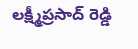లక్ష్మీప్రసాద్ రెడ్డి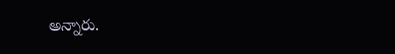అన్నారు.